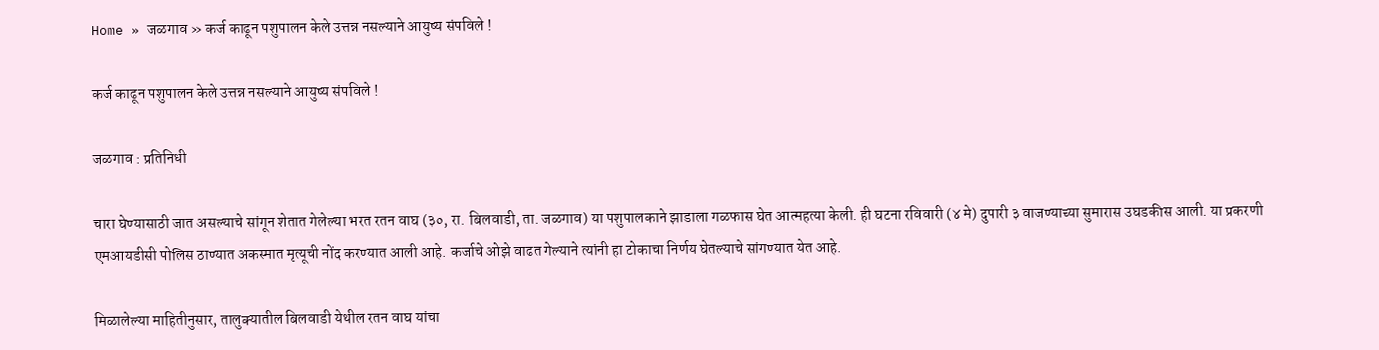Home » जळगाव » कर्ज काढून पशुपालन केले उत्तन्न नसल्याने आयुष्य संपविले !

कर्ज काढून पशुपालन केले उत्तन्न नसल्याने आयुष्य संपविले !

जळगाव : प्रतिनिधी

चारा घेण्यासाठी जात असल्याचे सांगून शेतात गेलेल्या भरत रतन वाघ (३०, रा. बिलवाडी, ता. जळगाव) या पशुपालकाने झाडाला गळफास घेत आत्महत्या केली. ही घटना रविवारी (४ मे) दुपारी ३ वाजण्याच्या सुमारास उघडकीस आली. या प्रकरणी एमआयडीसी पोलिस ठाण्यात अकस्मात मृत्यूची नोंद करण्यात आली आहे. कर्जाचे ओझे वाढत गेल्याने त्यांनी हा टोकाचा निर्णय घेतल्याचे सांगण्यात येत आहे.

मिळालेल्या माहितीनुसार, तालुक्यातील बिलवाडी येथील रतन वाघ यांचा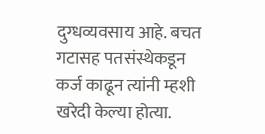दुग्धव्यवसाय आहे. बचत गटासह पतसंस्थेकडून कर्ज काढून त्यांनी म्हशी खरेदी केल्या होत्या.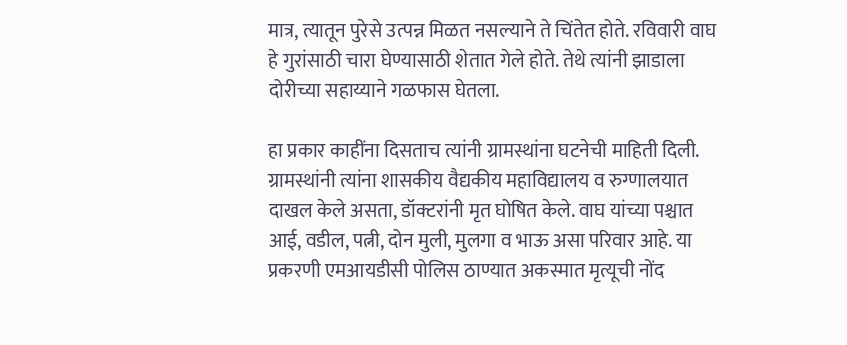मात्र, त्यातून पुरेसे उत्पन्न मिळत नसल्याने ते चिंतेत होते. रविवारी वाघ हे गुरांसाठी चारा घेण्यासाठी शेतात गेले होते. तेथे त्यांनी झाडाला दोरीच्या सहाय्याने गळफास घेतला.

हा प्रकार काहींना दिसताच त्यांनी ग्रामस्थांना घटनेची माहिती दिली. ग्रामस्थांनी त्यांना शासकीय वैद्यकीय महाविद्यालय व रुग्णालयात दाखल केले असता, डॉक्टरांनी मृत घोषित केले. वाघ यांच्या पश्चात आई, वडील, पत्नी, दोन मुली, मुलगा व भाऊ असा परिवार आहे. या प्रकरणी एमआयडीसी पोलिस ठाण्यात अकस्मात मृत्यूची नोंद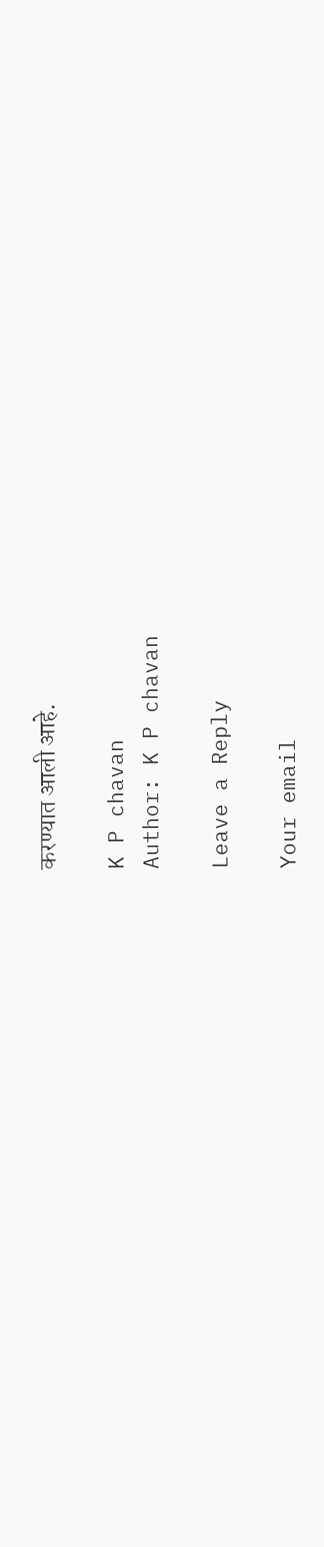करण्यात आली आहे.

K P chavan
Author: K P chavan

Leave a Reply

Your email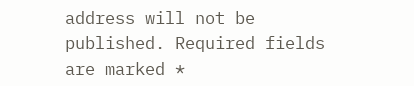address will not be published. Required fields are marked *